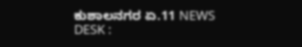ಕುಶಾಲನಗರ ಏ.11 NEWS DESK :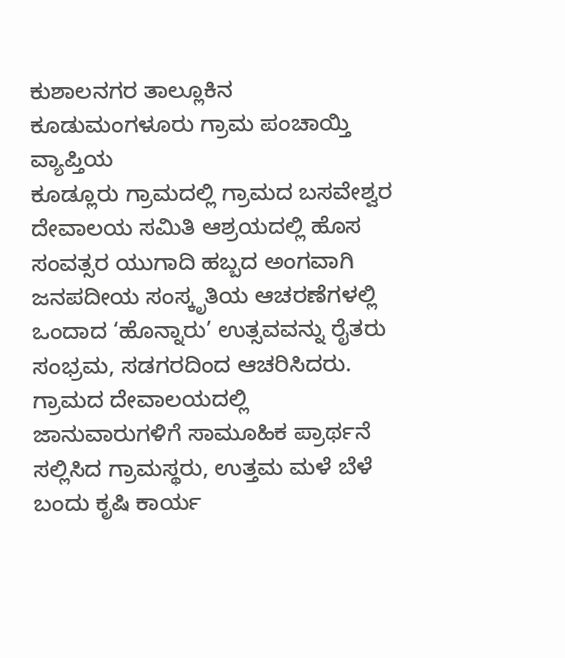ಕುಶಾಲನಗರ ತಾಲ್ಲೂಕಿನ ಕೂಡುಮಂಗಳೂರು ಗ್ರಾಮ ಪಂಚಾಯ್ತಿ ವ್ಯಾಪ್ತಿಯ
ಕೂಡ್ಲೂರು ಗ್ರಾಮದಲ್ಲಿ ಗ್ರಾಮದ ಬಸವೇಶ್ವರ ದೇವಾಲಯ ಸಮಿತಿ ಆಶ್ರಯದಲ್ಲಿ ಹೊಸ ಸಂವತ್ಸರ ಯುಗಾದಿ ಹಬ್ಬದ ಅಂಗವಾಗಿ ಜನಪದೀಯ ಸಂಸ್ಕೃತಿಯ ಆಚರಣೆಗಳಲ್ಲಿ ಒಂದಾದ ‘ಹೊನ್ನಾರು’ ಉತ್ಸವವನ್ನು ರೈತರು ಸಂಭ್ರಮ, ಸಡಗರದಿಂದ ಆಚರಿಸಿದರು.
ಗ್ರಾಮದ ದೇವಾಲಯದಲ್ಲಿ ಜಾನುವಾರುಗಳಿಗೆ ಸಾಮೂಹಿಕ ಪ್ರಾರ್ಥನೆ ಸಲ್ಲಿಸಿದ ಗ್ರಾಮಸ್ಥರು, ಉತ್ತಮ ಮಳೆ ಬೆಳೆ ಬಂದು ಕೃಷಿ ಕಾರ್ಯ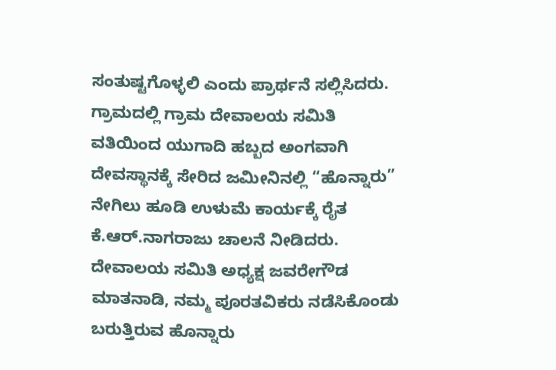ಸಂತುಷ್ಟಗೊಳ್ಳಲಿ ಎಂದು ಪ್ರಾರ್ಥನೆ ಸಲ್ಲಿಸಿದರು.
ಗ್ರಾಮದಲ್ಲಿ ಗ್ರಾಮ ದೇವಾಲಯ ಸಮಿತಿ ವತಿಯಿಂದ ಯುಗಾದಿ ಹಬ್ಬದ ಅಂಗವಾಗಿ ದೇವಸ್ಥಾನಕ್ಕೆ ಸೇರಿದ ಜಮೀನಿನಲ್ಲಿ “ಹೊನ್ನಾರು” ನೇಗಿಲು ಹೂಡಿ ಉಳುಮೆ ಕಾರ್ಯಕ್ಕೆ ರೈತ ಕೆ.ಆರ್.ನಾಗರಾಜು ಚಾಲನೆ ನೀಡಿದರು.
ದೇವಾಲಯ ಸಮಿತಿ ಅಧ್ಯಕ್ಷ ಜವರೇಗೌಡ ಮಾತನಾಡಿ, ನಮ್ಮ ಪೂರತವಿಕರು ನಡೆಸಿಕೊಂಡು ಬರುತ್ತಿರುವ ಹೊನ್ನಾರು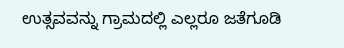ಉತ್ಸವವನ್ನು ಗ್ರಾಮದಲ್ಲಿ ಎಲ್ಲರೂ ಜತೆಗೂಡಿ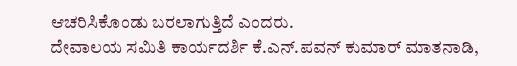ಆಚರಿಸಿಕೊಂಡು ಬರಲಾಗುತ್ತಿದೆ ಎಂದರು.
ದೇವಾಲಯ ಸಮಿತಿ ಕಾರ್ಯದರ್ಶಿ ಕೆ.ಎನ್.ಪವನ್ ಕುಮಾರ್ ಮಾತನಾಡಿ,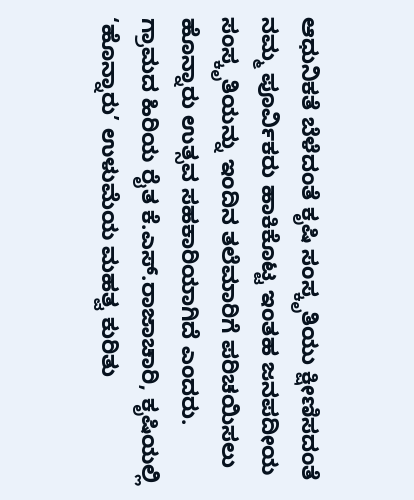ಆಧುನಿಕತೆ ಬೆಳೆದಂತೆ ಕೃಷಿ ಸಂಸ್ಕೃತಿಯು ಕ್ಷೀಣಿಸದಂತೆ ನಮ್ಮ ಪೂರ್ವಿಕರು ಹಾಕಿಕೊಟ್ಟ ಇಂತಹ ಜನಪದೀಯ ಸಂಸ್ಕೃತಿಯನ್ನು ಇಂದಿನ ತಲೆಮಾರಿಗೆ ಪರಿಚಯಿಸಲು ಹೊನ್ನಾರು ಉತ್ಸವ ಸಹಕಾರಿಯಾಗಿದೆ ಎಂದರು.
ಗ್ರಾಮದ ಹಿರಿಯ ರೈತ ಕೆ.ಎಸ್.ರಾಜಾಚಾರಿ, ಕೃಷಿಯಲ್ಲಿ ‘ಹೊನ್ನಾರು’ ಉಳುಮೆಯ ಮಹತ್ವ ಕುರಿತು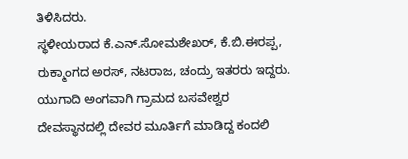ತಿಳಿಸಿದರು.
ಸ್ಥಳೀಯರಾದ ಕೆ.ಎನ್.ಸೋಮಶೇಖರ್, ಕೆ.ಬಿ.ಈರಪ್ಪ, ರುಕ್ಮಾಂಗದ ಅರಸ್, ನಟರಾಜ, ಚಂದ್ರು ಇತರರು ಇದ್ದರು.
ಯುಗಾದಿ ಅಂಗವಾಗಿ ಗ್ರಾಮದ ಬಸವೇಶ್ವರ ದೇವಸ್ಥಾನದಲ್ಲಿ ದೇವರ ಮೂರ್ತಿಗೆ ಮಾಡಿದ್ದ ಕಂದಲಿ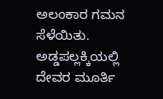ಅಲಂಕಾರ ಗಮನ ಸೆಳೆಯಿತು.
ಅಡ್ಡಪಲ್ಲಕ್ಕಿಯಲ್ಲಿ ದೇವರ ಮೂರ್ತಿ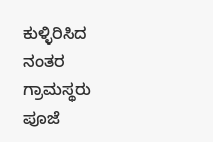ಕುಳ್ಳಿರಿಸಿದ ನಂತರ ಗ್ರಾಮಸ್ಥರು ಪೂಜೆ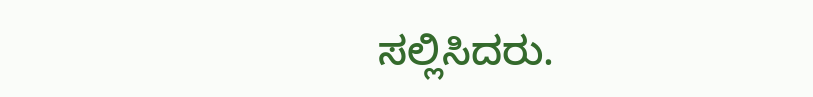ಸಲ್ಲಿಸಿದರು.